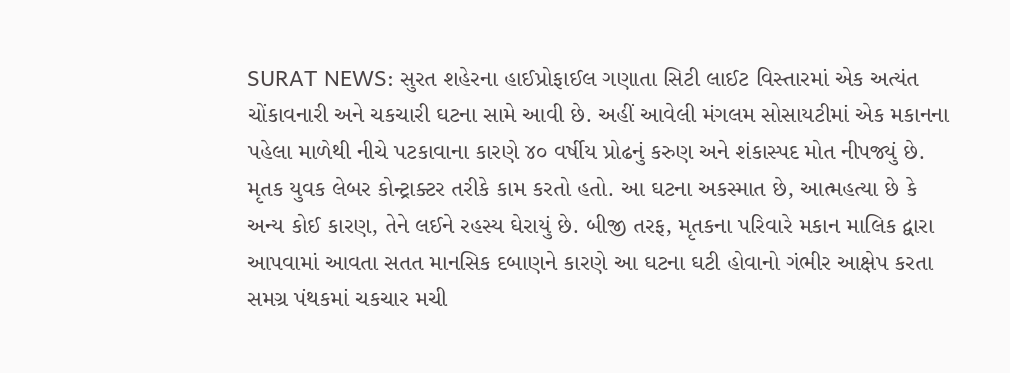SURAT NEWS: સુરત શહેરના હાઈપ્રોફાઈલ ગણાતા સિટી લાઈટ વિસ્તારમાં એક અત્યંત ચોંકાવનારી અને ચકચારી ઘટના સામે આવી છે. અહીં આવેલી મંગલમ સોસાયટીમાં એક મકાનના પહેલા માળેથી નીચે પટકાવાના કારણે ૪૦ વર્ષીય પ્રોઢનું કરુણ અને શંકાસ્પદ મોત નીપજ્યું છે. મૃતક યુવક લેબર કોન્ટ્રાક્ટર તરીકે કામ કરતો હતો. આ ઘટના અકસ્માત છે, આત્મહત્યા છે કે અન્ય કોઈ કારણ, તેને લઈને રહસ્ય ઘેરાયું છે. બીજી તરફ, મૃતકના પરિવારે મકાન માલિક દ્વારા આપવામાં આવતા સતત માનસિક દબાણને કારણે આ ઘટના ઘટી હોવાનો ગંભીર આક્ષેપ કરતા સમગ્ર પંથકમાં ચકચાર મચી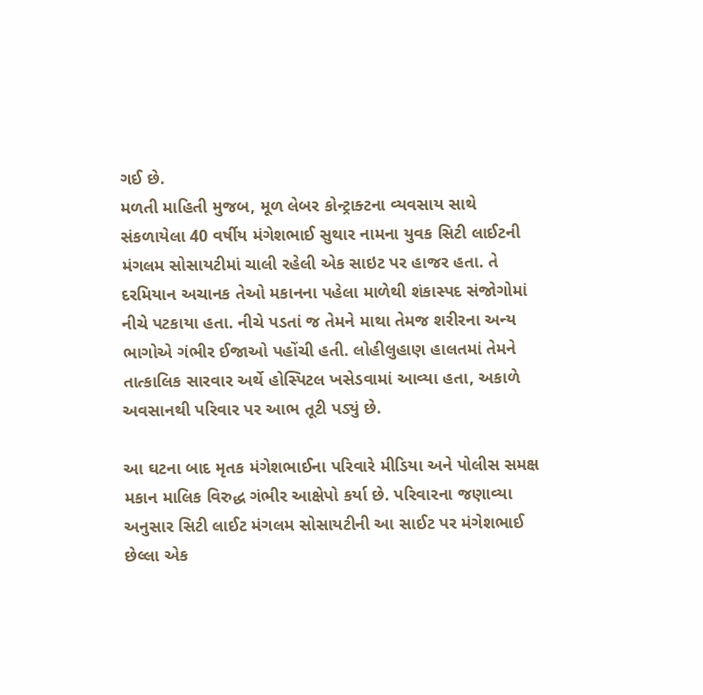ગઈ છે.
મળતી માહિતી મુજબ, મૂળ લેબર કોન્ટ્રાક્ટના વ્યવસાય સાથે સંકળાયેલા 40 વર્ષીય મંગેશભાઈ સુથાર નામના યુવક સિટી લાઈટની મંગલમ સોસાયટીમાં ચાલી રહેલી એક સાઇટ પર હાજર હતા. તે દરમિયાન અચાનક તેઓ મકાનના પહેલા માળેથી શંકાસ્પદ સંજોગોમાં નીચે પટકાયા હતા. નીચે પડતાં જ તેમને માથા તેમજ શરીરના અન્ય ભાગોએ ગંભીર ઈજાઓ પહોંચી હતી. લોહીલુહાણ હાલતમાં તેમને તાત્કાલિક સારવાર અર્થે હોસ્પિટલ ખસેડવામાં આવ્યા હતા, અકાળે અવસાનથી પરિવાર પર આભ તૂટી પડ્યું છે.

આ ઘટના બાદ મૃતક મંગેશભાઈના પરિવારે મીડિયા અને પોલીસ સમક્ષ મકાન માલિક વિરુદ્ધ ગંભીર આક્ષેપો કર્યા છે. પરિવારના જણાવ્યા અનુસાર સિટી લાઈટ મંગલમ સોસાયટીની આ સાઈટ પર મંગેશભાઈ છેલ્લા એક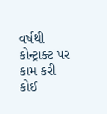વર્ષથી કોન્ટ્રાક્ટ પર કામ કરી કોઈ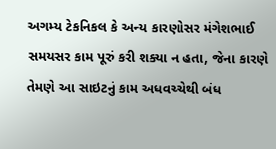અગમ્ય ટેકનિકલ કે અન્ય કારણોસર મંગેશભાઈ સમયસર કામ પૂરું કરી શક્યા ન હતા, જેના કારણે તેમણે આ સાઇટનું કામ અધવચ્ચેથી બંધ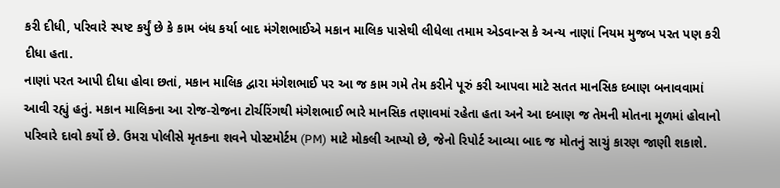કરી દીધી, પરિવારે સ્પષ્ટ કર્યું છે કે કામ બંધ કર્યા બાદ મંગેશભાઈએ મકાન માલિક પાસેથી લીધેલા તમામ એડવાન્સ કે અન્ય નાણાં નિયમ મુજબ પરત પણ કરી દીધા હતા.
નાણાં પરત આપી દીધા હોવા છતાં, મકાન માલિક દ્વારા મંગેશભાઈ પર આ જ કામ ગમે તેમ કરીને પૂરું કરી આપવા માટે સતત માનસિક દબાણ બનાવવામાં આવી રહ્યું હતું. મકાન માલિકના આ રોજ-રોજના ટોર્ચરિંગથી મંગેશભાઈ ભારે માનસિક તણાવમાં રહેતા હતા અને આ દબાણ જ તેમની મોતના મૂળમાં હોવાનો પરિવારે દાવો કર્યો છે. ઉમરા પોલીસે મૃતકના શવને પોસ્ટમોર્ટમ (PM) માટે મોકલી આપ્યો છે, જેનો રિપોર્ટ આવ્યા બાદ જ મોતનું સાચું કારણ જાણી શકાશે.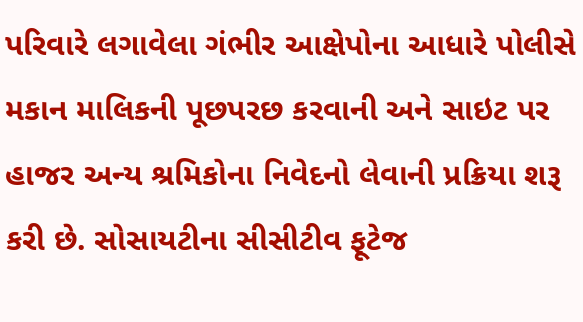પરિવારે લગાવેલા ગંભીર આક્ષેપોના આધારે પોલીસે મકાન માલિકની પૂછપરછ કરવાની અને સાઇટ પર હાજર અન્ય શ્રમિકોના નિવેદનો લેવાની પ્રક્રિયા શરૂ કરી છે. સોસાયટીના સીસીટીવ ફૂટેજ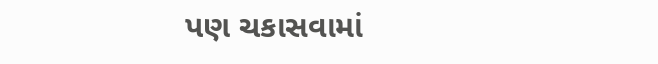પણ ચકાસવામાં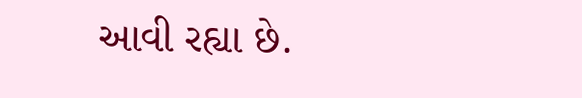આવી રહ્યા છે.